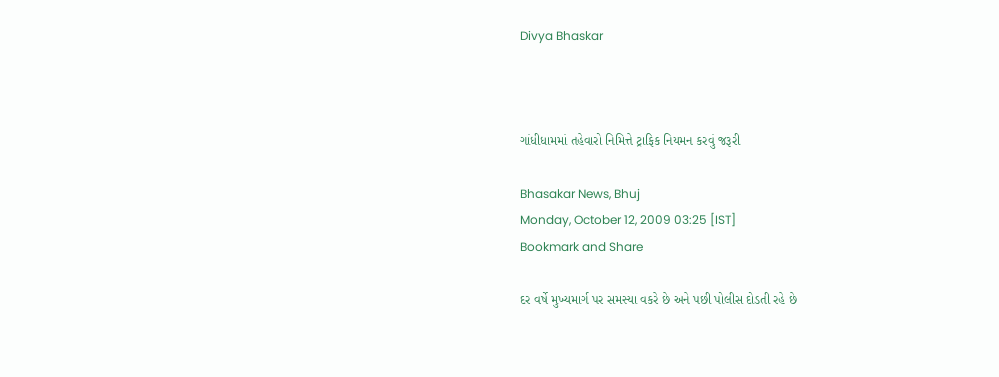Divya Bhaskar



ગાંધીધામમાં તહેવારો નિમિત્તે ટ્રાફિક નિયમન કરવું જરૂરી

Bhasakar News, Bhuj
Monday, October 12, 2009 03:25 [IST]
Bookmark and Share

દર વર્ષે મુખ્યમાર્ગ પર સમસ્યા વકરે છે અને પછી પોલીસ દોડતી રહે છે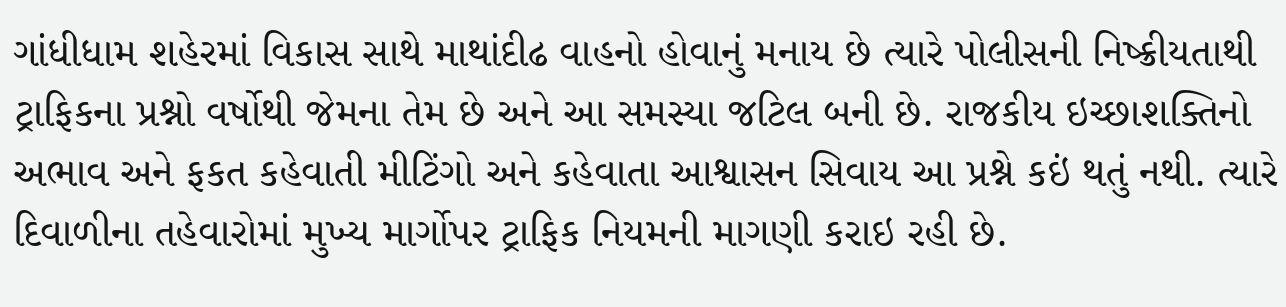ગાંધીધામ શહેરમાં વિકાસ સાથે માથાંદીઢ વાહનો હોવાનું મનાય છે ત્યારે પોલીસની નિષ્ક્રીયતાથી ટ્રાફિકના પ્રશ્નો વર્ષોથી જેમના તેમ છે અને આ સમસ્યા જટિલ બની છે. રાજકીય ઇચ્છાશક્તિનો અભાવ અને ફકત કહેવાતી મીટિંગો અને કહેવાતા આશ્વાસન સિવાય આ પ્રશ્ને કઇં થતું નથી. ત્યારે દિવાળીના તહેવારોમાં મુખ્ય માર્ગોપર ટ્રાફિક નિયમની માગણી કરાઇ રહી છે.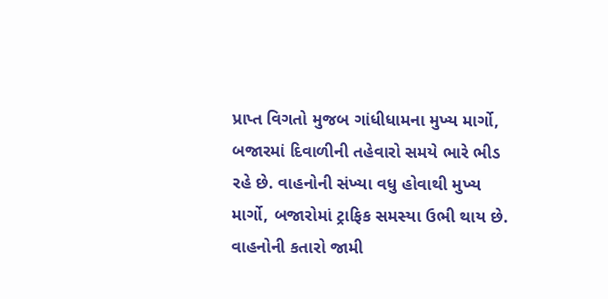પ્રાપ્ત વિગતો મુજબ ગાંધીધામના મુખ્ય માર્ગો, બજારમાં દિવાળીની તહેવારો સમયે ભારે ભીડ રહે છે. વાહનોની સંખ્યા વધુ હોવાથી મુખ્ય માર્ગો, બજારોમાં ટ્રાફિક સમસ્યા ઉભી થાય છે. વાહનોની કતારો જામી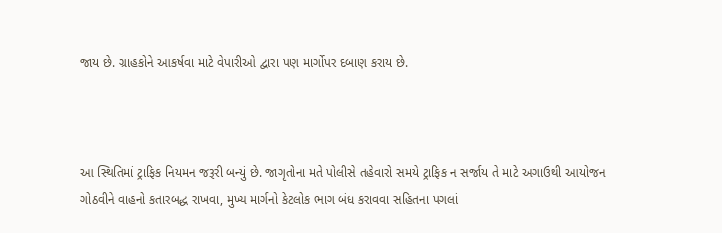જાય છે. ગ્રાહકોને આકર્ષવા માટે વેપારીઓ દ્વારા પણ માર્ગોપર દબાણ કરાય છે.



આ સ્થિતિમાં ટ્રાફિક નિયમન જરૂરી બન્યું છે. જાગૃતોના મતે પોલીસે તહેવારો સમયે ટ્રાફિક ન સર્જાય તે માટે અગાઉથી આયોજન ગોઠવીને વાહનો કતારબદ્ધ રાખવા, મુખ્ય માર્ગનો કેટલોક ભાગ બંધ કરાવવા સહિતના પગલાં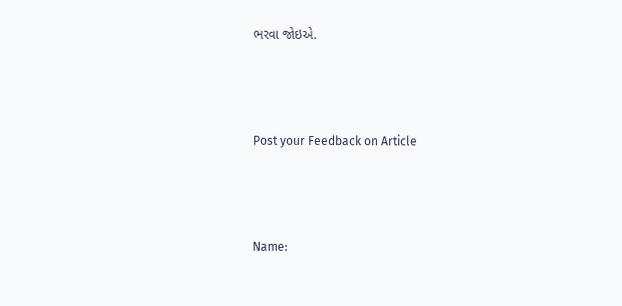ભરવા જોઇએ.



Post your Feedback on Article



Name: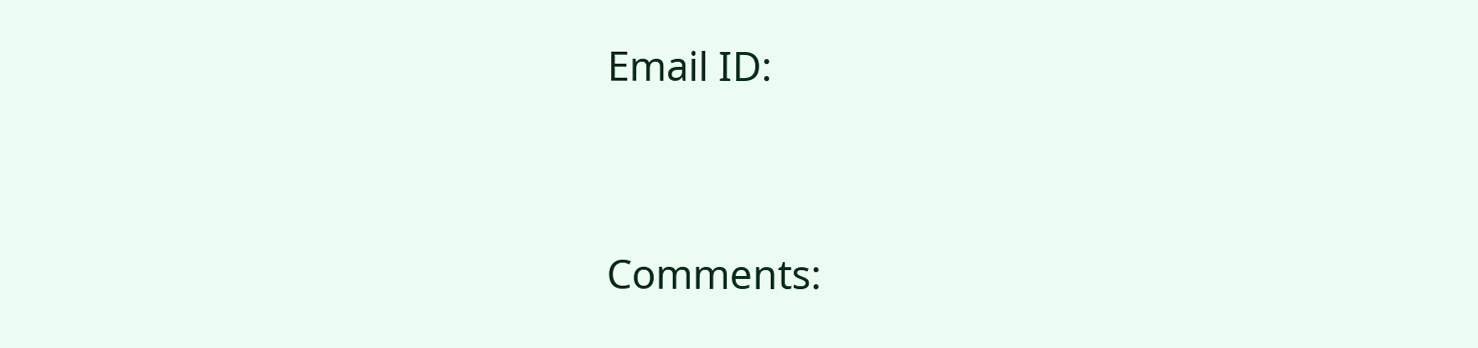Email ID:



Comments: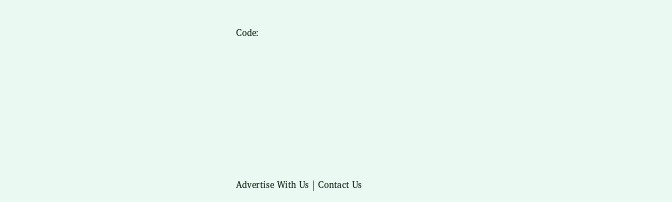Code:










Advertise With Us | Contact Us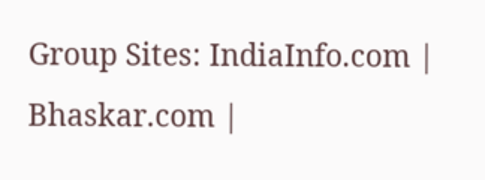Group Sites: IndiaInfo.com | Bhaskar.com |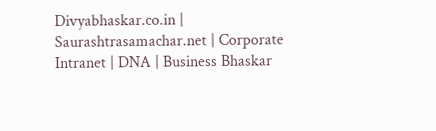Divyabhaskar.co.in | Saurashtrasamachar.net | Corporate Intranet | DNA | Business Bhaskar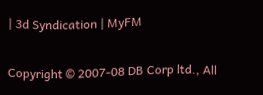| 3d Syndication | MyFM

Copyright © 2007-08 DB Corp ltd., All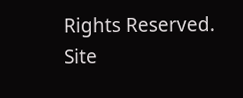Rights Reserved.
Site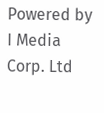Powered by I Media Corp. Ltd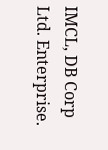IMCL, DB Corp Ltd. Enterprise.